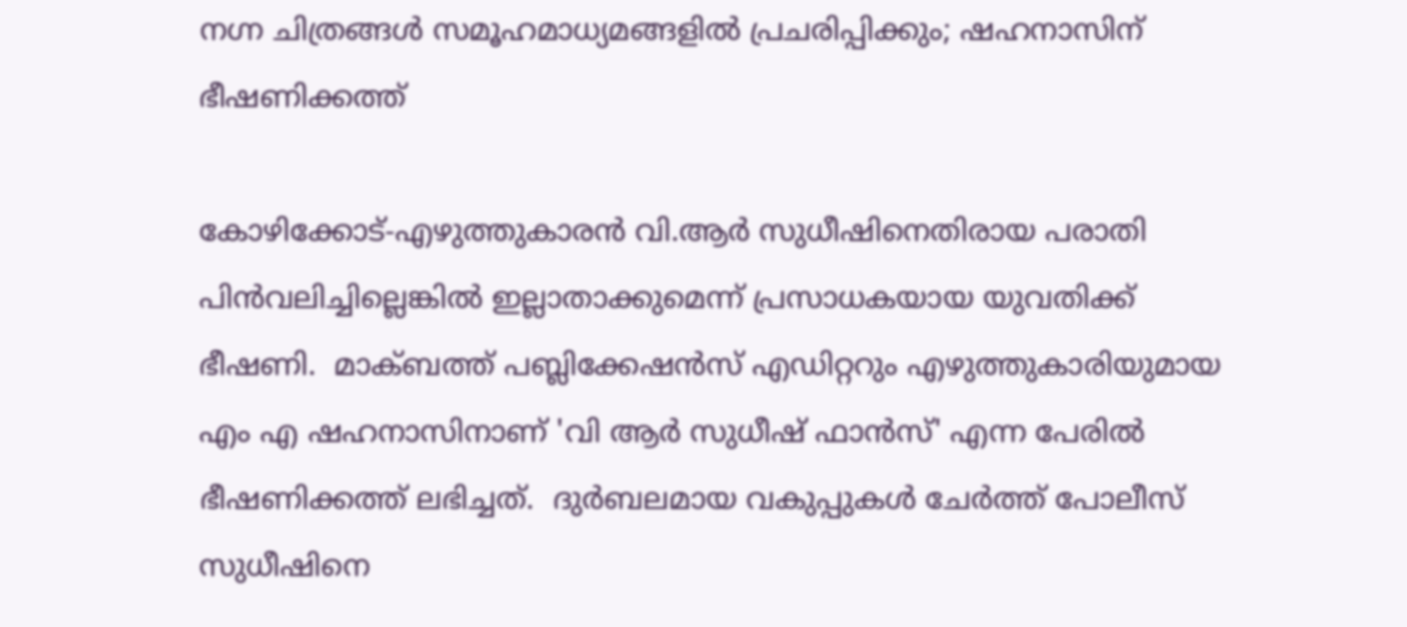നഗ്ന ചിത്രങ്ങള്‍ സമൂഹമാധ്യമങ്ങളില്‍ പ്രചരിപ്പിക്കും; ഷഹനാസിന് ഭീഷണിക്കത്ത്

കോഴിക്കോട്-എഴുത്തുകാരന്‍ വി.ആർ സുധീഷിനെതിരായ പരാതി പിൻവലിച്ചില്ലെങ്കിൽ ഇല്ലാതാക്കുമെന്ന് പ്രസാധകയായ യുവതിക്ക് ഭീഷണി.  മാക്ബത്ത് പബ്ലിക്കേഷൻസ് എഡിറ്ററും എഴുത്തുകാരിയുമായ എം എ ഷഹനാസിനാണ് 'വി ആര്‍ സുധീഷ് ഫാന്‍സ്' എന്ന പേരില്‍ ഭീഷണിക്കത്ത് ലഭിച്ചത്.  ദുർബലമായ വകുപ്പുകൾ ചേർത്ത് പോലീസ് സുധീഷിനെ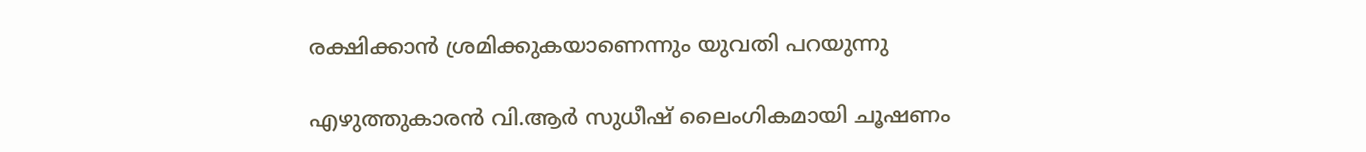രക്ഷിക്കാൻ ശ്രമിക്കുകയാണെന്നും യുവതി പറയുന്നു

എഴുത്തുകാരന്‍ വി.ആര്‍ സുധീഷ് ലൈംഗികമായി ചൂഷണം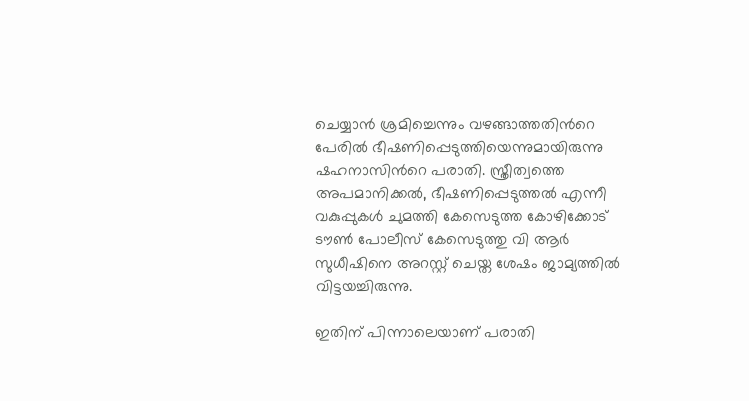ചെയ്യാന്‍ ശ്രമിച്ചെന്നും വഴങ്ങാത്തതിന്‍റെ പേരില്‍ ഭീഷണിപ്പെടുത്തിയെന്നുമായിരുന്നു ഷഹനാസിന്‍റെ പരാതി. സ്ത്രീത്വത്തെ അപമാനിക്കൽ, ഭീഷണിപ്പെടുത്തൽ എന്നീ വകുപ്പുകൾ ചുമത്തി കേസെടുത്ത കോഴിക്കോട് ടൗൺ പോലീസ് കേസെടുത്തു വി ആര്‍ സുധീഷിനെ അറസ്റ്റ് ചെയ്ത ശേഷം ജാമ്യത്തിൽ വിട്ടയച്ചിരുന്നു.

ഇതിന് പിന്നാലെയാണ് പരാതി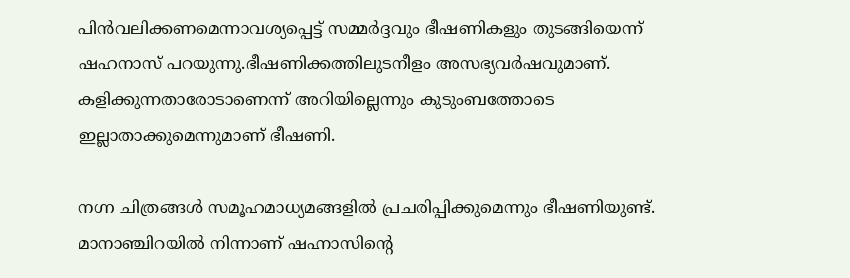പിന്‍വലിക്കണമെന്നാവശ്യപ്പെട്ട് സമ്മര്‍ദ്ദവും ഭീഷണികളും തുടങ്ങിയെന്ന് ഷഹനാസ് പറയുന്നു.ഭീഷണിക്കത്തിലുടനീളം അസഭ്യവര്‍ഷവുമാണ്. കളിക്കുന്നതാരോടാണെന്ന് അറിയില്ലെന്നും കുടുംബത്തോടെ ഇല്ലാതാക്കുമെന്നുമാണ് ഭീഷണി.

നഗ്ന ചിത്രങ്ങള്‍ സമൂഹമാധ്യമങ്ങളില്‍ പ്രചരിപ്പിക്കുമെന്നും ഭീഷണിയുണ്ട്. മാനാഞ്ചിറയില്‍ നിന്നാണ് ഷഹ്നാസിന്‍റെ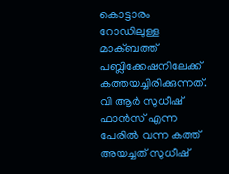കൊട്ടാരം റോഡിലുള്ള മാക്ബത്ത് പബ്ലിക്കേഷനിലേക്ക് കത്തയച്ചിരിക്കുന്നത്. വി ആര്‍ സുധീഷ് ഫാൻസ്‌ എന്ന പേരിൽ വന്ന കത്ത് അയച്ചത് സുധീഷ്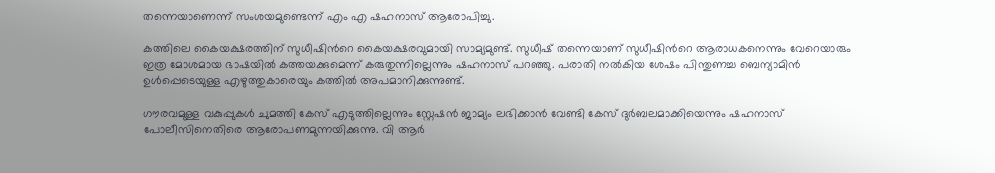തന്നെയാണെന്ന് സംശയമുണ്ടെന്ന് എം എ ഷഹനാസ് ആരോപിച്ചു.

കത്തിലെ കൈയക്ഷരത്തിന് സുധീഷിന്‍റെ കൈയക്ഷരവുമായി സാമ്യമുണ്ട്. സുധീഷ് തന്നെയാണ് സുധീഷിന്‍റെ ആരാധകനെന്നും വേറെയാരും ഇത്ര മോശമായ ഭാഷയില്‍ കത്തയക്കുമെന്ന് കരുതുന്നില്ലെന്നും ഷഹനാസ് പറഞ്ഞു. പരാതി നല്‍കിയ ശേഷം പിന്തുണച്ച ബെന്യാമിന്‍ ഉള്‍പ്പെടെയുള്ള എഴുത്തുകാരെയും കത്തില്‍ അപമാനിക്കുന്നുണ്ട്.

ഗൗരവമുള്ള വകുപ്പുകൾ ചുമത്തി കേസ് എടുത്തില്ലെന്നും സ്റ്റേഷൻ ജാമ്യം ലഭിക്കാൻ വേണ്ടി കേസ് ദുർബലമാക്കിയെന്നും ഷഹനാസ് പോലീസിനെതിരെ ആരോപണമുന്നയിക്കുന്നു. വി ആര്‍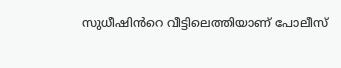സുധീഷിൻറെ വീട്ടിലെത്തിയാണ് പോലീസ്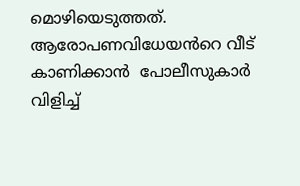മൊഴിയെടുത്തത്. ആരോപണവിധേയൻറെ വീട് കാണിക്കാൻ  പോലീസുകാർ  വിളിച്ച്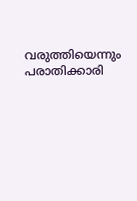വരുത്തിയെന്നും പരാതിക്കാരി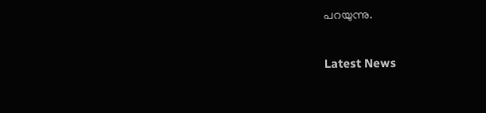പറയുന്നു.

Latest News